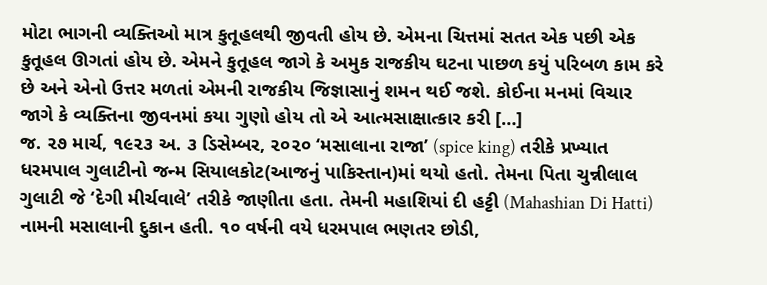મોટા ભાગની વ્યક્તિઓ માત્ર કુતૂહલથી જીવતી હોય છે. એમના ચિત્તમાં સતત એક પછી એક કુતૂહલ ઊગતાં હોય છે. એમને કુતૂહલ જાગે કે અમુક રાજકીય ઘટના પાછળ કયું પરિબળ કામ કરે છે અને એનો ઉત્તર મળતાં એમની રાજકીય જિજ્ઞાસાનું શમન થઈ જશે. કોઈના મનમાં વિચાર જાગે કે વ્યક્તિના જીવનમાં કયા ગુણો હોય તો એ આત્મસાક્ષાત્કાર કરી […]
જ. ૨૭ માર્ચ, ૧૯૨૩ અ. ૩ ડિસેમ્બર, ૨૦૨૦ ‘મસાલાના રાજા’ (spice king) તરીકે પ્રખ્યાત ધરમપાલ ગુલાટીનો જન્મ સિયાલકોટ(આજનું પાકિસ્તાન)માં થયો હતો. તેમના પિતા ચુન્નીલાલ ગુલાટી જે ‘દેગી મીર્ચવાલે’ તરીકે જાણીતા હતા. તેમની મહાશિયાં દી હટ્ટી (Mahashian Di Hatti) નામની મસાલાની દુકાન હતી. ૧૦ વર્ષની વયે ધરમપાલ ભણતર છોડી,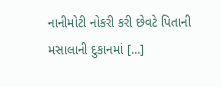નાનીમોટી નોકરી કરી છેવટે પિતાની મસાલાની દુકાનમાં […]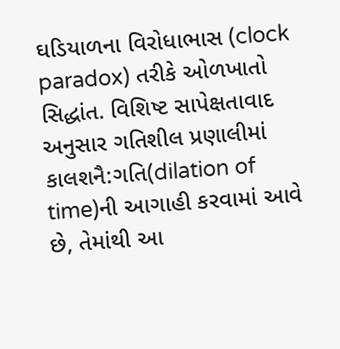ઘડિયાળના વિરોધાભાસ (clock paradox) તરીકે ઓળખાતો સિદ્ધાંત. વિશિષ્ટ સાપેક્ષતાવાદ અનુસાર ગતિશીલ પ્રણાલીમાં કાલશનૈ:ગતિ(dilation of time)ની આગાહી કરવામાં આવે છે, તેમાંથી આ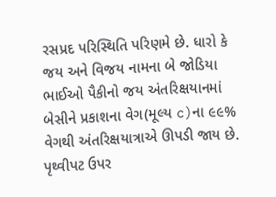રસપ્રદ પરિસ્થિતિ પરિણમે છે. ધારો કે જય અને વિજય નામના બે જોડિયા ભાઈઓ પૈકીનો જય અંતરિક્ષયાનમાં બેસીને પ્રકાશના વેગ(મૂલ્ય c)ના ૯૯% વેગથી અંતરિક્ષયાત્રાએ ઊપડી જાય છે. પૃથ્વીપટ ઉપર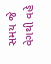સમય જે વેગથી વહે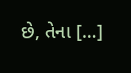છે, તેના […]